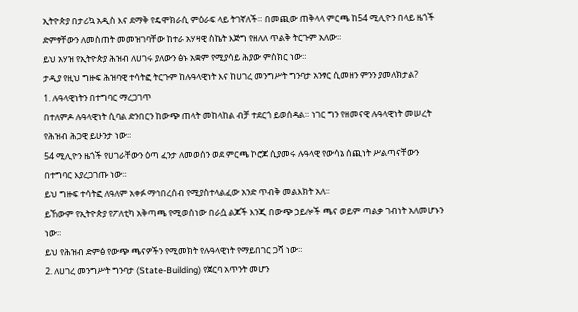ኢትዮጵያ በታሪኳ አዲስ እና ደማቅ የዴሞክራሲ ምዕራፍ ላይ ትገኛለች። በመጪው ጠቅላላ ምርጫ ከ54 ሚሊዮን በላይ ዜጎች ድምፃቸውን ለመስጠት መመዝገባቸው ከተራ አሃዛዊ ስኬት እጅግ የዘለለ ጥልቅ ትርጉም አለው።
ይህ አሃዝ የኢትዮጵያ ሕዝብ ለሀገሩ ያለውን ፅኑ አቋም የሚያሳይ ሕያው ምስክር ነው።
ታዲያ የዚህ ግዙፍ ሕዝባዊ ተሳትፎ ትርጉም ከሉዓላዊነት እና ከሀገረ መንግሥት ግንባታ አንፃር ሲመዘን ምንን ያመለክታል?
1. ሉዓላዊነትን በተግባር ማረጋገጥ
በተለምዶ ሉዓላዊነት ሲባል ድንበርን ከውጭ ጠላት መከላከል ብቻ ተደርጎ ይወሰዳል። ነገር ግን የዘመናዊ ሉዓላዊነት መሠረት የሕዝብ ሕጋዊ ይሁንታ ነው።
54 ሚሊዮን ዜጎች የሀገራቸውን ዕጣ ፈንታ ለመወሰን ወደ ምርጫ ኮሮጆ ሲያመሩ ሉዓላዊ የውሳኔ ሰጪነት ሥልጣናቸውን በተግባር እያረጋገጡ ነው።
ይህ ግዙፍ ተሳትፎ ለዓለም አቀፉ ማኅበረሰብ የሚያስተላልፈው አንድ ጥብቅ መልእክት አለ፡፡
ይኸውም የኢትዮጵያ የፖለቲካ አቅጣጫ የሚወሰነው በራሷ ልጆች እንጂ በውጭ ኃይሎች ጫና ወይም ጣልቃ ገብነት አለመሆኑን ነው።
ይህ የሕዝብ ድምፅ የውጭ ጫናዎችን የሚመክት የሉዓላዊነት የማይበገር ጋሻ ነው።
2. ለሀገረ መንግሥት ግንባታ (State-Building) የጀርባ አጥንት መሆን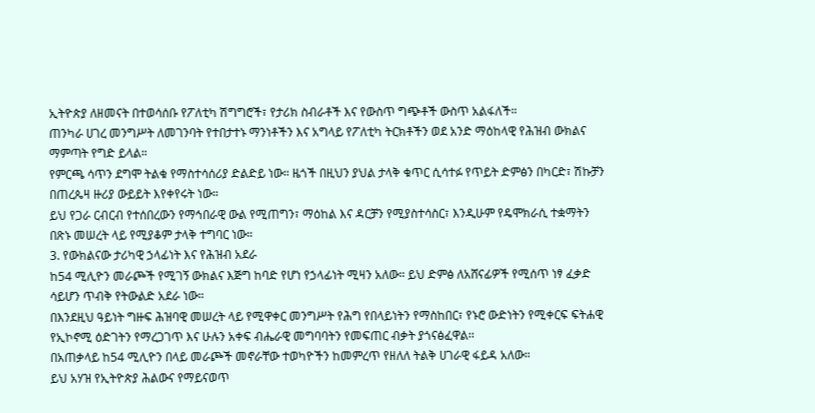ኢትዮጵያ ለዘመናት በተወሳሰቡ የፖለቲካ ሽግግሮች፣ የታሪክ ስብራቶች እና የውስጥ ግጭቶች ውስጥ አልፋለች።
ጠንካራ ሀገረ መንግሥት ለመገንባት የተበታተኑ ማንነቶችን እና አግላይ የፖለቲካ ትርክቶችን ወደ አንድ ማዕከላዊ የሕዝብ ውክልና ማምጣት የግድ ይላል።
የምርጫ ሳጥን ደግሞ ትልቁ የማስተሳሰሪያ ድልድይ ነው። ዜጎች በዚህን ያህል ታላቅ ቁጥር ሲሳተፉ የጥይት ድምፅን በካርድ፣ ሽኩቻን በጠረጴዛ ዙሪያ ውይይት እየቀየሩት ነው።
ይህ የጋራ ርብርብ የተሰበረውን የማኅበራዊ ውል የሚጠግን፣ ማዕከል እና ዳርቻን የሚያስተሳስር፣ እንዲሁም የዴሞክራሲ ተቋማትን በጽኑ መሠረት ላይ የሚያቆም ታላቅ ተግባር ነው።
3. የውክልናው ታሪካዊ ኃላፊነት እና የሕዝብ አደራ
ከ54 ሚሊዮን መራጮች የሚገኝ ውክልና እጅግ ከባድ የሆነ የኃላፊነት ሚዛን አለው። ይህ ድምፅ ለአሸናፊዎች የሚሰጥ ነፃ ፈቃድ ሳይሆን ጥብቅ የትውልድ አደራ ነው።
በእንደዚህ ዓይነት ግዙፍ ሕዝባዊ መሠረት ላይ የሚዋቀር መንግሥት የሕግ የበላይነትን የማስከበር፣ የኑሮ ውድነትን የሚቀርፍ ፍትሐዊ የኢኮኖሚ ዕድገትን የማረጋገጥ እና ሁሉን አቀፍ ብሔራዊ መግባባትን የመፍጠር ብቃት ያጎናፅፈዋል፡፡
በአጠቃላይ ከ54 ሚሊዮን በላይ መራጮች መኖራቸው ተወካዮችን ከመምረጥ የዘለለ ትልቅ ሀገራዊ ፋይዳ አለው።
ይህ አሃዝ የኢትዮጵያ ሕልውና የማይናወጥ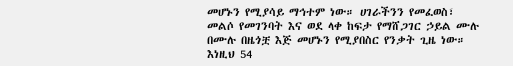መሆኑን የሚያሳይ ማኅተም ነው። ሀገራችንን የመፈወስ፣ መልሶ የመገንባት እና ወደ ላቀ ከፍታ የማሸጋገር ኃይል ሙሉ በሙሉ በዜጎቿ እጅ መሆኑን የሚያበስር የንቃት ጊዜ ነው።
እነዚህ 54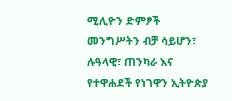ሚሊዮን ድምፆች መንግሥትን ብቻ ሳይሆን፣ ሉዓላዊ፣ ጠንካራ እና የተዋሐደች የነገዋን ኢትዮጵያ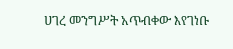ሀገረ መንግሥት አጥብቀው እየገነቡ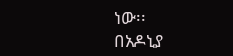ነው፡፡
በአዶኒያ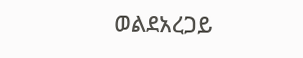ወልደአረጋይ